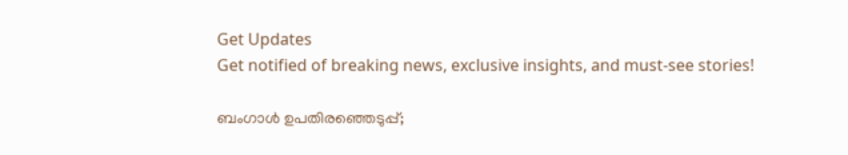Get Updates
Get notified of breaking news, exclusive insights, and must-see stories!

ബംഗാള്‍ ഉപതിരഞ്ഞെടുപ്പ്;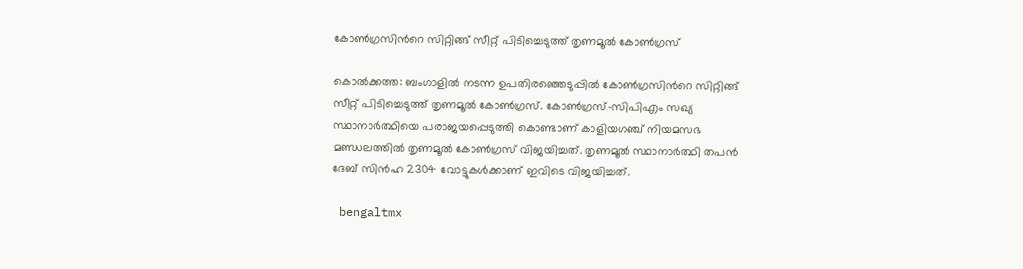കോണ്‍ഗ്രസിന്‍റെ സിറ്റിങ്ങ് സീറ്റ് പിടിച്ചെടുത്ത് തൃണമൂല്‍ കോണ്‍ഗ്രസ്

കൊല്‍ക്കത്ത: ബംഗാളില്‍ നടന്ന ഉപതിരഞ്ഞെടുപ്പില്‍ കോണ്‍ഗ്രസിന്‍റെ സിറ്റിങ്ങ് സീറ്റ് പിടിച്ചെടുത്ത് തൃണമൂല്‍ കോണ്‍ഗ്രസ്. കോണ്‍ഗ്രസ്-സിപിഎം സഖ്യ സ്ഥാനാര്‍ത്ഥിയെ പരാജയപ്പെടുത്തി കൊണ്ടാണ് കാളിയഗഞ്ച് നിയമസഭ മണ്ഡലത്തില്‍ തൃണമൂല്‍ കോണ്‍ഗ്രസ് വിജയിച്ചത്. തൃണമൂല്‍ സ്ഥാനാര്‍ത്ഥി തപന്‍ ദേബ് സിന്‍ഹ 2304 വോട്ടുകള്‍ക്കാണ് ഇവിടെ വിജയിച്ചത്.

 bengaltmx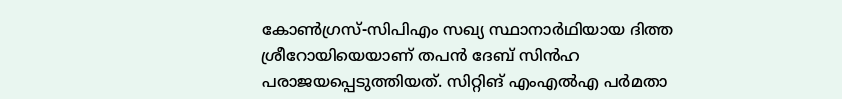കോൺഗ്രസ്-സിപിഎം സഖ്യ സ്ഥാനാർഥിയായ ദിത്ത ശ്രീറോയിയെയാണ് തപന്‍ ദേബ് സിന്‍ഹ പരാജയപ്പെടുത്തിയത്. സിറ്റിങ് എംഎൽഎ പർമതാ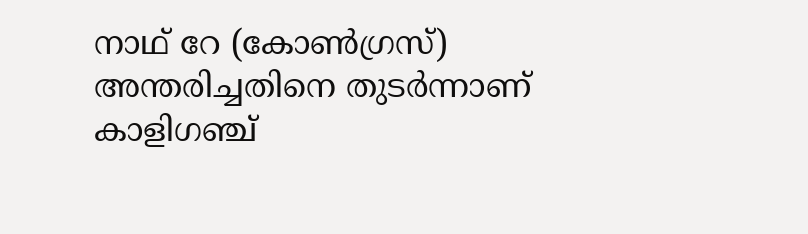നാഥ് റേ (കോൺഗ്രസ്) അന്തരിച്ചതിനെ തുടർന്നാണ് കാളിഗഞ്ച്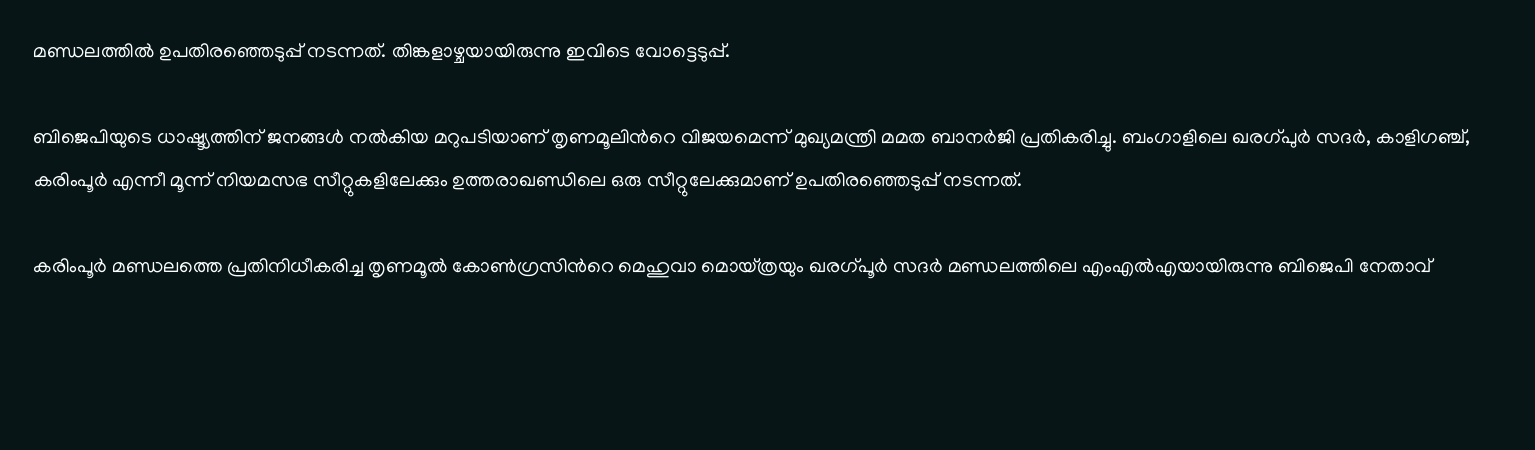മണ്ഡലത്തിൽ ഉപതിരഞ്ഞെടുപ്പ് നടന്നത്. തിങ്കളാഴ്ചയായിരുന്നു ഇവിടെ വോട്ടെടുപ്പ്.

ബിജെപിയുടെ ധാഷ്ട്യത്തിന് ജനങ്ങള്‍ നല്‍കിയ മറുപടിയാണ് തൃണമൂലിന്‍റെ വിജയമെന്ന് മുഖ്യമന്ത്രി മമത ബാനര്‍ജി പ്രതികരിച്ചു. ബംഗാളിലെ ഖരഗ്പുര്‍ സദര്‍, കാളിഗഞ്ച്, കരിംപൂര്‍ എന്നീ മൂന്ന് നിയമസഭ സീറ്റുകളിലേക്കും ഉത്തരാഖണ്ഡിലെ ഒരു സീറ്റുലേക്കുമാണ് ഉപതിരഞ്ഞെടുപ്പ് നടന്നത്.

കരിംപൂര്‍ മണ്ഡലത്തെ പ്രതിനിധീകരിച്ച തൃണമൂല്‍ കോണ്‍ഗ്രസിന്‍റെ മെഹുവാ മൊയ്ത്രയും ഖരഗ്പൂര്‍ സദര്‍ മണ്ഡലത്തിലെ എംഎല്‍എയായിരുന്നു ബിജെപി നേതാവ്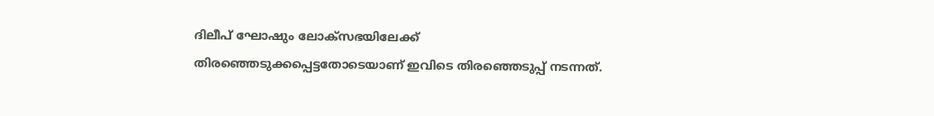ദിലീപ് ഘോഷും ലോക്സഭയിലേക്ക് തിരഞ്ഞെടുക്കപ്പെട്ടതോടെയാണ് ഇവിടെ തിരഞ്ഞെടുപ്പ് നടന്നത്.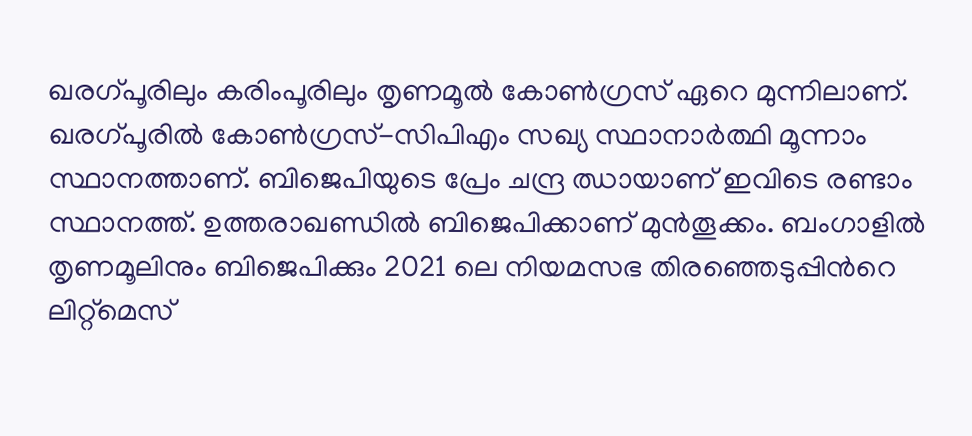ഖരഗ്പൂരിലും കരിംപൂരിലും തൃണമൂല്‍ കോണ്‍ഗ്രസ് ഏറെ മുന്നിലാണ്. ഖരഗ്പൂരില്‍ കോണ്‍ഗ്രസ്-സിപിഎം സഖ്യ സ്ഥാനാര്‍ത്ഥി മൂന്നാം സ്ഥാനത്താണ്. ബിജെപിയുടെ പ്രേം ചന്ദ്ര ഝായാണ് ഇവിടെ രണ്ടാം സ്ഥാനത്ത്. ഉത്തരാഖണ്ഡില്‍ ബിജെപിക്കാണ് മുന്‍തൂക്കം. ബംഗാളില്‍ തൃണമൂലിനും ബിജെപിക്കും 2021 ലെ നിയമസഭ തിരഞ്ഞെടുപ്പിന്‍റെ ലിറ്റ്‌മെസ്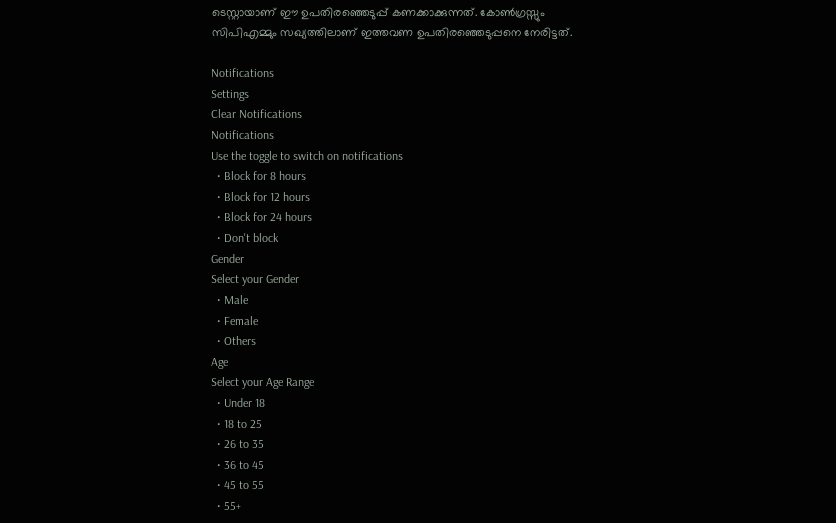ടെസ്റ്റായാണ് ഈ ഉപതിരഞ്ഞെടുപ്പ് കണക്കാക്കുന്നത്. കോണ്‍ഗ്രസ്സും സിപിഎമ്മും സഖ്യത്തിലാണ് ഇത്തവണ ഉപതിരഞ്ഞെടുപ്പനെ നേരിട്ടത്.

Notifications
Settings
Clear Notifications
Notifications
Use the toggle to switch on notifications
  • Block for 8 hours
  • Block for 12 hours
  • Block for 24 hours
  • Don't block
Gender
Select your Gender
  • Male
  • Female
  • Others
Age
Select your Age Range
  • Under 18
  • 18 to 25
  • 26 to 35
  • 36 to 45
  • 45 to 55
  • 55+